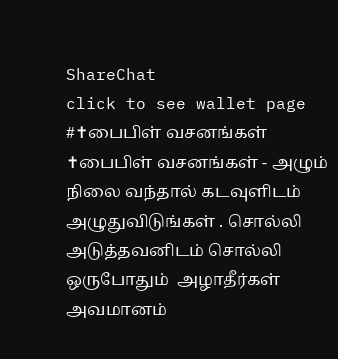ShareChat
click to see wallet page
#✝பைபிள் வசனங்கள்
✝பைபிள் வசனங்கள் - அழும் நிலை வந்தால் கடவுளிடம் அழுதுவிடுங்கள் . சொல்லி அடுத்தவனிடம் சொல்லி ஒருபோதும்  அழாதீர்கள் அவமானம்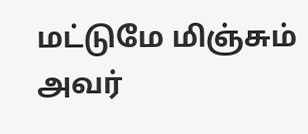மட்டுமே மிஞ்சும் அவர்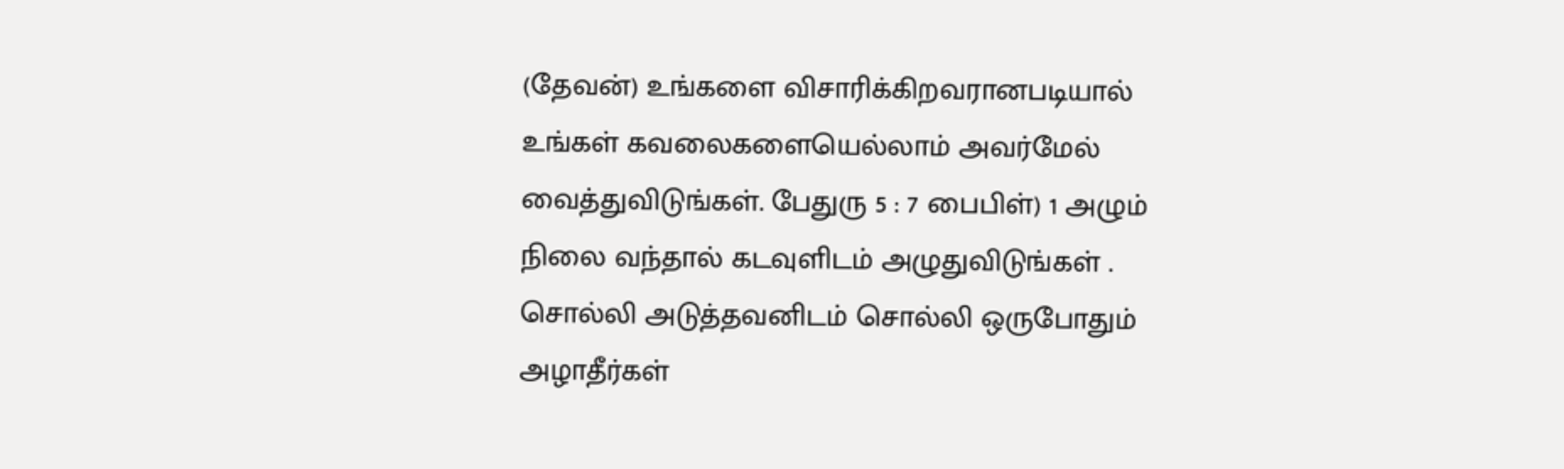(தேவன்) உங்களை விசாரிக்கிறவரானபடியால் உங்கள் கவலைகளையெல்லாம் அவர்மேல் வைத்துவிடுங்கள். பேதுரு 5 : 7 பைபிள்) 1 அழும் நிலை வந்தால் கடவுளிடம் அழுதுவிடுங்கள் . சொல்லி அடுத்தவனிடம் சொல்லி ஒருபோதும்  அழாதீர்கள்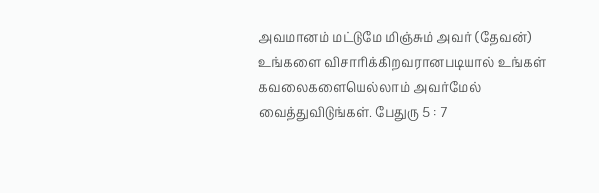அவமானம் மட்டுமே மிஞ்சும் அவர் (தேவன்) உங்களை விசாரிக்கிறவரானபடியால் உங்கள் கவலைகளையெல்லாம் அவர்மேல் வைத்துவிடுங்கள். பேதுரு 5 : 7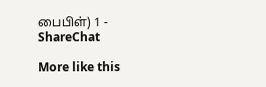பைபிள்) 1 - ShareChat

More like this